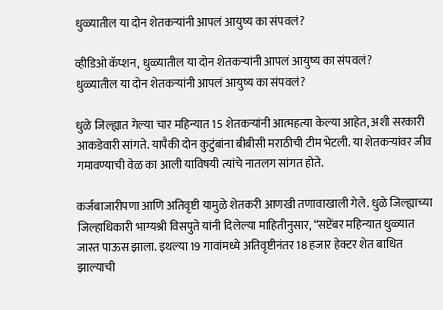धुळ्यातील या दोन शेतकऱ्यांनी आपलं आयुष्य का संपवलं?

व्हीडिओ कॅप्शन, धुळ्यातील या दोन शेतकऱ्यांनी आपलं आयुष्य का संपवलं?
धुळ्यातील या दोन शेतकऱ्यांनी आपलं आयुष्य का संपवलं?

धुळे जिल्ह्यात गेल्या चार महिन्यात 15 शेतकऱ्यांनी आत्महत्या केल्या आहेत, अशी सरकारी आकडेवारी सांगते. यापैकी दोन कुटुंबांना बीबीसी मराठीची टीम भेटली. या शेतकऱ्यांवर जीव गमावण्याची वेळ का आली याविषयी त्यांचे नातलग सांगत होते.

कर्जबाजारीपणा आणि अतिवृष्टी यामुळे शेतकरी आणखी तणावाखाली गेले. धुळे जिल्ह्याच्या जिल्हाधिकारी भाग्यश्री विसपुते यांनी दिलेल्या माहितीनुसार, “सप्टेंबर महिन्यात धुळ्यात जास्त पाऊस झाला. इथल्या 19 गावांमध्ये अतिवृष्टीनंतर 18 हजार हेक्टर शेत बाधित झाल्याची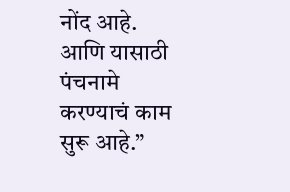नोंद आहे. आणि यासाठी पंचनामे करण्याचं काम सुरू आहे.”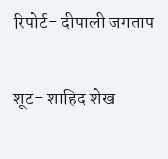रिपोर्ट- दीपाली जगताप

शूट- शाहिद शेख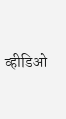व्हीडिओ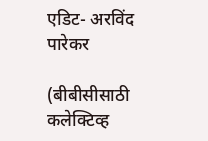एडिट- अरविंद पारेकर

(बीबीसीसाठी कलेक्टिव्ह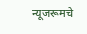न्यूजरूमचे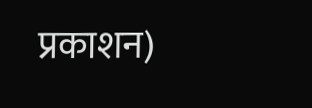प्रकाशन)